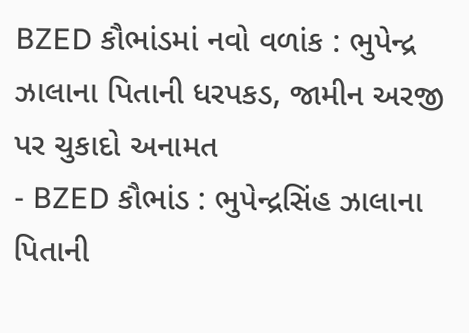BZED કૌભાંડમાં નવો વળાંક : ભુપેન્દ્ર ઝાલાના પિતાની ધરપકડ, જામીન અરજી પર ચુકાદો અનામત
- BZED કૌભાંડ : ભુપેન્દ્રસિંહ ઝાલાના પિતાની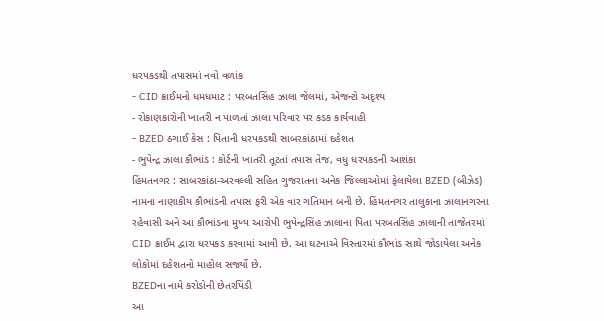ધરપકડથી તપાસમાં નવો વળાંક
- CID ક્રાઈમનો ધમધમાટ : પરબતસિંહ ઝાલા જેલમાં, એજન્ટો અદૃશ્ય
- રોકાણકારોની ખાતરી ન પાળતાં ઝાલા પરિવાર પર કડક કાર્યવાહી
- BZED ઠગાઈ કેસ : પિતાની ધરપકડથી સાબરકાંઠામાં દહેશત
- ભુપેન્દ્ર ઝાલા કૌભાંડ : કોર્ટની ખાતરી તૂટતાં તપાસ તેજ, વધુ ધરપકડની આશંકા
હિંમતનગર : સાબરકાંઠા-અરવલ્લી સહિત ગુજરાતના અનેક જિલ્લાઓમાં ફેલાયેલા BZED (બીઝેડ) નામના નાણાકીય કૌભાંડની તપાસ ફરી એક વાર ગતિમાન બની છે. હિંમતનગર તાલુકાના ઝાલાનગરના રહેવાસી અને આ કૌભાંડના મુખ્ય આરોપી ભુપેન્દ્રસિંહ ઝાલાના પિતા પરબતસિંહ ઝાલાની તાજેતરમાં CID ક્રાઈમ દ્વારા ધરપકડ કરવામાં આવી છે. આ ઘટનાએ વિસ્તારમાં કૌભાંડ સાથે જોડાયેલા અનેક લોકોમાં દહેશતનો માહોલ સર્જ્યો છે.
BZEDના નામે કરોડોની છેતરપિંડી
આ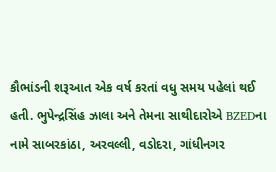કૌભાંડની શરૂઆત એક વર્ષ કરતાં વધુ સમય પહેલાં થઈ હતી. ભુપેન્દ્રસિંહ ઝાલા અને તેમના સાથીદારોએ BZEDના નામે સાબરકાંઠા, અરવલ્લી, વડોદરા, ગાંધીનગર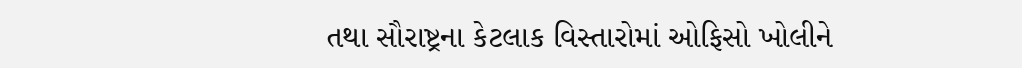તથા સૌરાષ્ટ્રના કેટલાક વિસ્તારોમાં ઓફિસો ખોલીને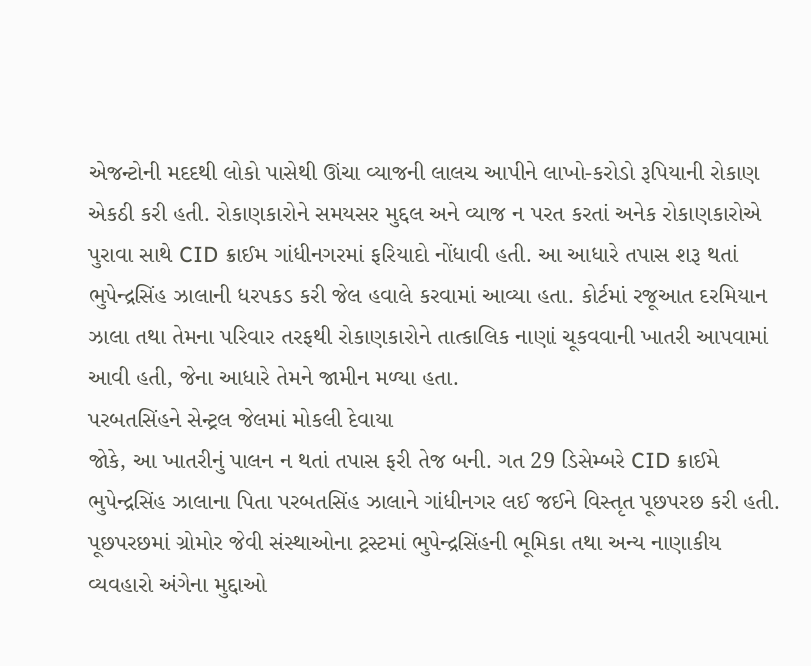એજન્ટોની મદદથી લોકો પાસેથી ઊંચા વ્યાજની લાલચ આપીને લાખો-કરોડો રૂપિયાની રોકાણ એકઠી કરી હતી. રોકાણકારોને સમયસર મુદ્દલ અને વ્યાજ ન પરત કરતાં અનેક રોકાણકારોએ પુરાવા સાથે CID ક્રાઈમ ગાંધીનગરમાં ફરિયાદો નોંધાવી હતી. આ આધારે તપાસ શરૂ થતાં ભુપેન્દ્રસિંહ ઝાલાની ધરપકડ કરી જેલ હવાલે કરવામાં આવ્યા હતા. કોર્ટમાં રજૂઆત દરમિયાન ઝાલા તથા તેમના પરિવાર તરફથી રોકાણકારોને તાત્કાલિક નાણાં ચૂકવવાની ખાતરી આપવામાં આવી હતી, જેના આધારે તેમને જામીન મળ્યા હતા.
પરબતસિંહને સેન્ટ્રલ જેલમાં મોકલી દેવાયા
જોકે, આ ખાતરીનું પાલન ન થતાં તપાસ ફરી તેજ બની. ગત 29 ડિસેમ્બરે CID ક્રાઈમે ભુપેન્દ્રસિંહ ઝાલાના પિતા પરબતસિંહ ઝાલાને ગાંધીનગર લઈ જઈને વિસ્તૃત પૂછપરછ કરી હતી. પૂછપરછમાં ગ્રોમોર જેવી સંસ્થાઓના ટ્રસ્ટમાં ભુપેન્દ્રસિંહની ભૂમિકા તથા અન્ય નાણાકીય વ્યવહારો અંગેના મુદ્દાઓ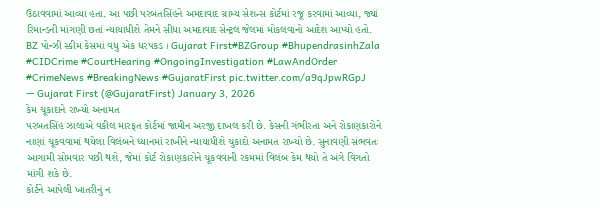ઉઠાવવામાં આવ્યા હતા. આ પછી પરબતસિંહને અમદાવાદ ગ્રામ્ય સેશન્સ કોર્ટમાં રજૂ કરવામાં આવ્યા, જ્યાં રિમાન્ડની માંગણી છતાં ન્યાયાધીશે તેમને સીધા અમદાવાદ સેન્ટ્રલ જેલમાં મોકલવાનો આદેશ આપ્યો હતો.
BZ પોન્ઝી સ્કીમ કેસમાં વધુ એક ધરપકડ । Gujarat First#BZGroup #BhupendrasinhZala #CIDCrime #CourtHearing #OngoingInvestigation #LawAndOrder #CrimeNews #BreakingNews #GujaratFirst pic.twitter.com/a9qJpwRGpJ
— Gujarat First (@GujaratFirst) January 3, 2026
કેમ ચૂકાદાને રાખ્યો અનામત
પરબતસિંહ ઝાલાએ વકીલ મારફત કોર્ટમાં જામીન અરજી દાખલ કરી છે. કેસની ગંભીરતા અને રોકાણકારોને નાણાં ચૂકવવામાં થયેલા વિલંબને ધ્યાનમાં રાખીને ન્યાયાધીશે ચુકાદો અનામત રાખ્યો છે. સુનાવણી સંભવતઃ આગામી સોમવાર પછી થશે, જેમાં કોર્ટ રોકાણકારોને ચૂકવવાની રકમમાં વિલંબ કેમ થયો તે અંગે વિગતો માંગી શકે છે.
કોર્ટને આપેલી ખાતરીનું ન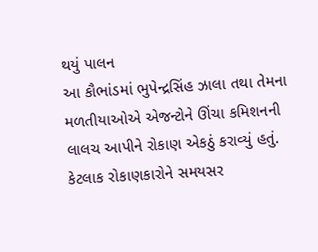થયું પાલન
આ કૌભાંડમાં ભુપેન્દ્રસિંહ ઝાલા તથા તેમના મળતીયાઓએ એજન્ટોને ઊંચા કમિશનની લાલચ આપીને રોકાણ એકઠું કરાવ્યું હતું. કેટલાક રોકાણકારોને સમયસર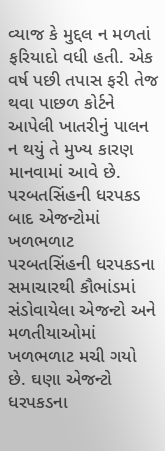વ્યાજ કે મુદ્દલ ન મળતાં ફરિયાદો વધી હતી. એક વર્ષ પછી તપાસ ફરી તેજ થવા પાછળ કોર્ટને આપેલી ખાતરીનું પાલન ન થયું તે મુખ્ય કારણ માનવામાં આવે છે.
પરબતસિંહની ધરપકડ બાદ એજન્ટોમાં ખળભળાટ
પરબતસિંહની ધરપકડના સમાચારથી કૌભાંડમાં સંડોવાયેલા એજન્ટો અને મળતીયાઓમાં ખળભળાટ મચી ગયો છે. ઘણા એજન્ટો ધરપકડના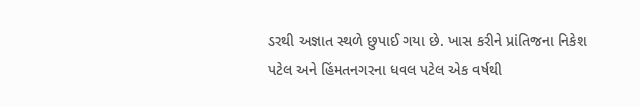ડરથી અજ્ઞાત સ્થળે છુપાઈ ગયા છે. ખાસ કરીને પ્રાંતિજના નિકેશ પટેલ અને હિંમતનગરના ધવલ પટેલ એક વર્ષથી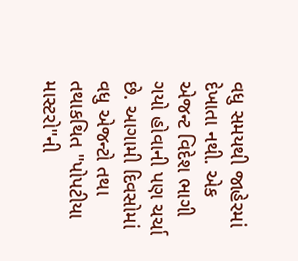વધુ સમયથી જાહેરમાં દેખાતા નથી. એક એજન્ટ વિદેશ ભાગી ગયો હોવાની પણ ચર્ચા છે. આગામી દિવસોમાં વધુ એજન્ટો તથા તથાકથિત "પોપટીયા માસ્ટરો"ની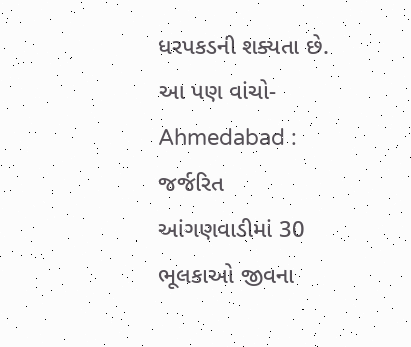ધરપકડની શક્યતા છે.
આ પણ વાંચો- Ahmedabad : જર્જરિત આંગણવાડીમાં 30 ભૂલકાઓ જીવના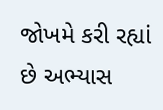જોખમે કરી રહ્યાં છે અભ્યાસ